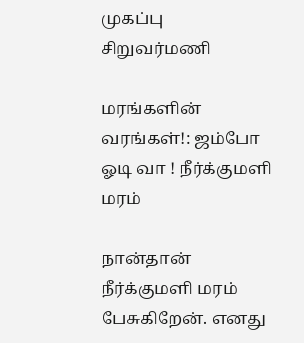முகப்பு
சிறுவர்மணி

மரங்களின் வரங்கள்!: ஜம்போ ஓடி வா ! நீர்க்குமளி மரம்

நான்தான் நீர்க்குமளி மரம் பேசுகிறேன். எனது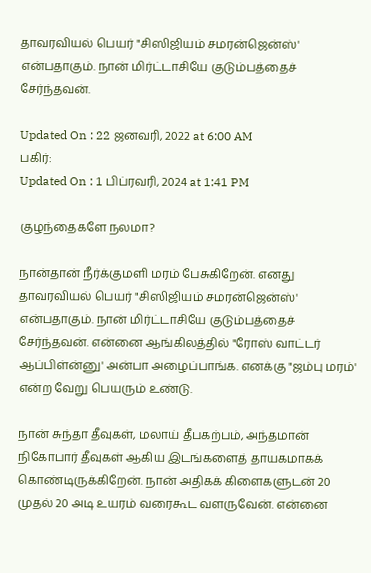தாவரவியல் பெயர் "சிஸிஜியம் சமரன்ஜென்ஸ்' என்பதாகும். நான் மிர்ட்டாசியே குடும்பத்தைச் சேர்ந்தவன்.

Updated On : 22 ஜனவரி, 2022 at 6:00 AM
பகிர்:
Updated On : 1 பிப்ரவரி, 2024 at 1:41 PM

குழந்தைகளே நலமா?

நான்தான் நீர்க்குமளி மரம் பேசுகிறேன். எனது தாவரவியல் பெயர் "சிஸிஜியம் சமரன்ஜென்ஸ்' என்பதாகும். நான் மிர்ட்டாசியே குடும்பத்தைச் சேர்ந்தவன். என்னை ஆங்கிலத்தில் "ரோஸ் வாட்டர் ஆப்பிள்ன்னு' அன்பா அழைப்பாங்க. எனக்கு "ஜம்பு மரம்' என்ற வேறு பெயரும் உண்டு.

நான் சுந்தா தீவுகள், மலாய் தீபகற்பம், அந்தமான் நிகோபார் தீவுகள் ஆகிய இடங்களைத் தாயகமாகக் கொண்டிருக்கிறேன். நான் அதிகக் கிளைகளுடன் 20 முதல் 20 அடி உயரம் வரைகூட வளருவேன். என்னை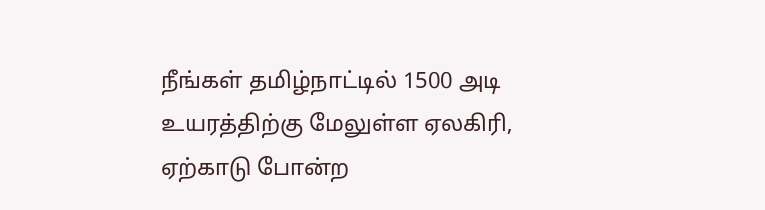நீங்கள் தமிழ்நாட்டில் 1500 அடி உயரத்திற்கு மேலுள்ள ஏலகிரி,  ஏற்காடு போன்ற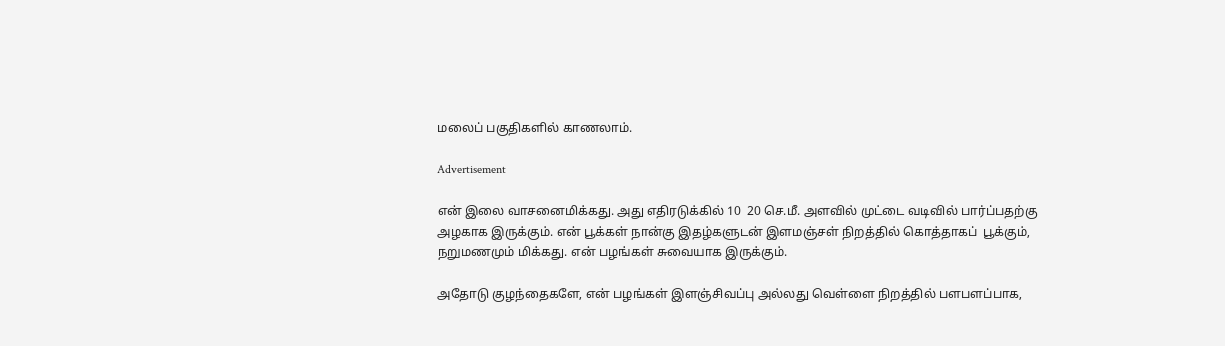மலைப் பகுதிகளில் காணலாம்.

Advertisement

என் இலை வாசனைமிக்கது. அது எதிரடுக்கில் 10  20 செ.மீ. அளவில் முட்டை வடிவில் பார்ப்பதற்கு அழகாக இருக்கும். என் பூக்கள் நான்கு இதழ்களுடன் இளமஞ்சள் நிறத்தில் கொத்தாகப்  பூக்கும், நறுமணமும் மிக்கது. என் பழங்கள் சுவையாக இருக்கும்.

அதோடு குழந்தைகளே, என் பழங்கள் இளஞ்சிவப்பு அல்லது வெள்ளை நிறத்தில் பளபளப்பாக,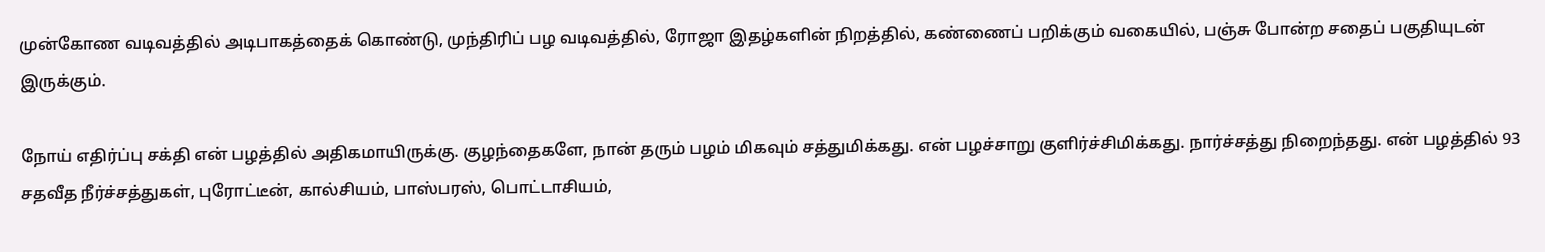முன்கோண வடிவத்தில் அடிபாகத்தைக் கொண்டு, முந்திரிப் பழ வடிவத்தில், ரோஜா இதழ்களின் நிறத்தில், கண்ணைப் பறிக்கும் வகையில், பஞ்சு போன்ற சதைப் பகுதியுடன் இருக்கும்.

நோய் எதிர்ப்பு சக்தி என் பழத்தில் அதிகமாயிருக்கு. குழந்தைகளே, நான் தரும் பழம் மிகவும் சத்துமிக்கது. என் பழச்சாறு குளிர்ச்சிமிக்கது. நார்ச்சத்து நிறைந்தது. என் பழத்தில் 93 சதவீத நீர்ச்சத்துகள், புரோட்டீன், கால்சியம், பாஸ்பரஸ், பொட்டாசியம்,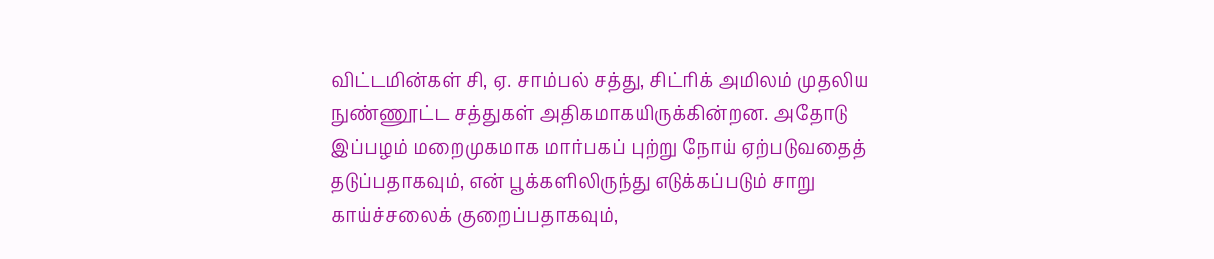விட்டமின்கள் சி, ஏ. சாம்பல் சத்து, சிட்ரிக் அமிலம் முதலிய நுண்ணூட்ட சத்துகள் அதிகமாகயிருக்கின்றன. அதோடு இப்பழம் மறைமுகமாக மார்பகப் புற்று நோய் ஏற்படுவதைத் தடுப்பதாகவும், என் பூக்களிலிருந்து எடுக்கப்படும் சாறு காய்ச்சலைக் குறைப்பதாகவும்,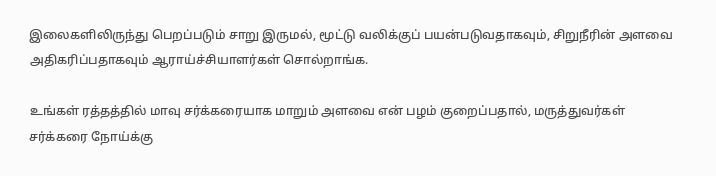இலைகளிலிருந்து பெறப்படும் சாறு இருமல், மூட்டு வலிக்குப் பயன்படுவதாகவும், சிறுநீரின் அளவை அதிகரிப்பதாகவும் ஆராய்ச்சியாளர்கள் சொல்றாங்க.

உங்கள் ரத்தத்தில் மாவு சர்க்கரையாக மாறும் அளவை என் பழம் குறைப்பதால், மருத்துவர்கள் சர்க்கரை நோய்க்கு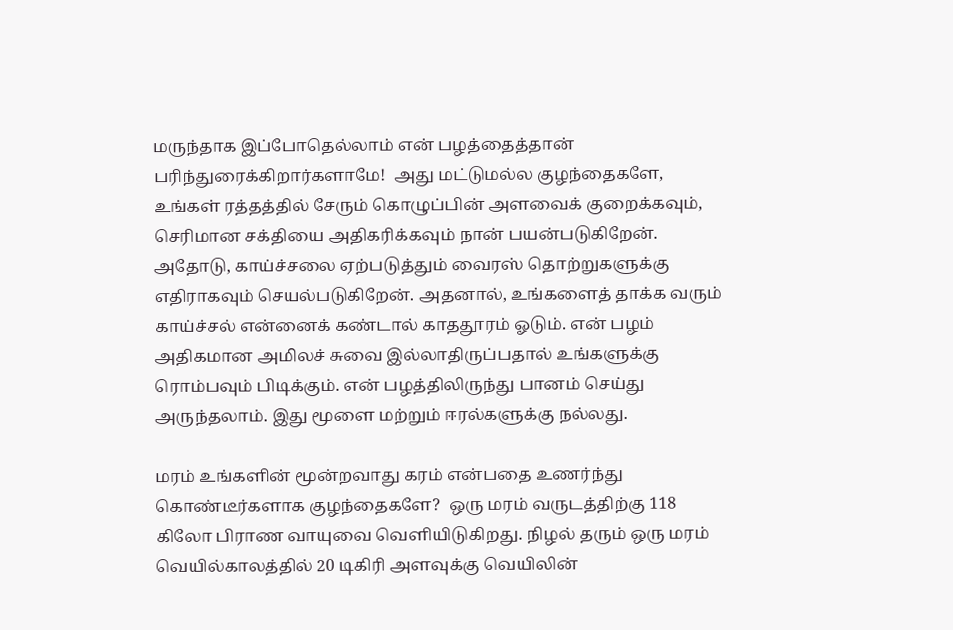மருந்தாக இப்போதெல்லாம் என் பழத்தைத்தான் பரிந்துரைக்கிறார்களாமே!  அது மட்டுமல்ல குழந்தைகளே, உங்கள் ரத்தத்தில் சேரும் கொழுப்பின் அளவைக் குறைக்கவும், செரிமான சக்தியை அதிகரிக்கவும் நான் பயன்படுகிறேன். அதோடு, காய்ச்சலை ஏற்படுத்தும் வைரஸ் தொற்றுகளுக்கு எதிராகவும் செயல்படுகிறேன். அதனால், உங்களைத் தாக்க வரும் காய்ச்சல் என்னைக் கண்டால் காததூரம் ஓடும். என் பழம் அதிகமான அமிலச் சுவை இல்லாதிருப்பதால் உங்களுக்கு ரொம்பவும் பிடிக்கும். என் பழத்திலிருந்து பானம் செய்து அருந்தலாம். இது மூளை மற்றும் ஈரல்களுக்கு நல்லது.

மரம் உங்களின் மூன்றவாது கரம் என்பதை உணர்ந்து கொண்டீர்களாக குழந்தைகளே?  ஒரு மரம் வருடத்திற்கு 118 கிலோ பிராண வாயுவை வெளியிடுகிறது. நிழல் தரும் ஒரு மரம் வெயில்காலத்தில் 20 டிகிரி அளவுக்கு வெயிலின்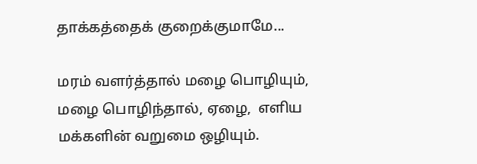தாக்கத்தைக் குறைக்குமாமே...

மரம் வளர்த்தால் மழை பொழியும், மழை பொழிந்தால், ஏழை,  எளிய மக்களின் வறுமை ஒழியும்.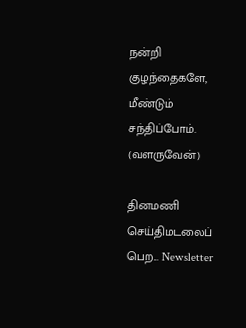நன்றி குழந்தைகளே, மீண்டும் சந்திப்போம்.
(வளருவேன்)

தினமணி செய்திமடலைப் பெற... Newsletter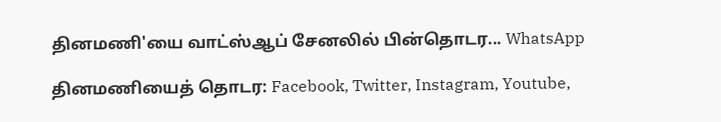தினமணி'யை வாட்ஸ்ஆப் சேனலில் பின்தொடர... WhatsApp

தினமணியைத் தொடர: Facebook, Twitter, Instagram, Youtube,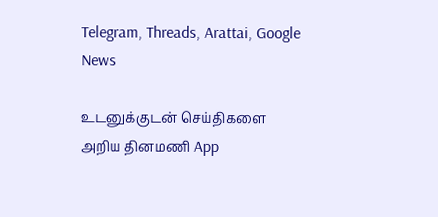Telegram, Threads, Arattai, Google News

உடனுக்குடன் செய்திகளை அறிய தினமணி App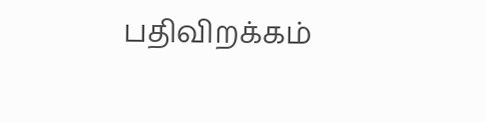பதிவிறக்கம்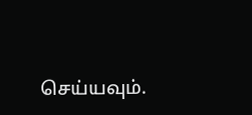செய்யவும்.